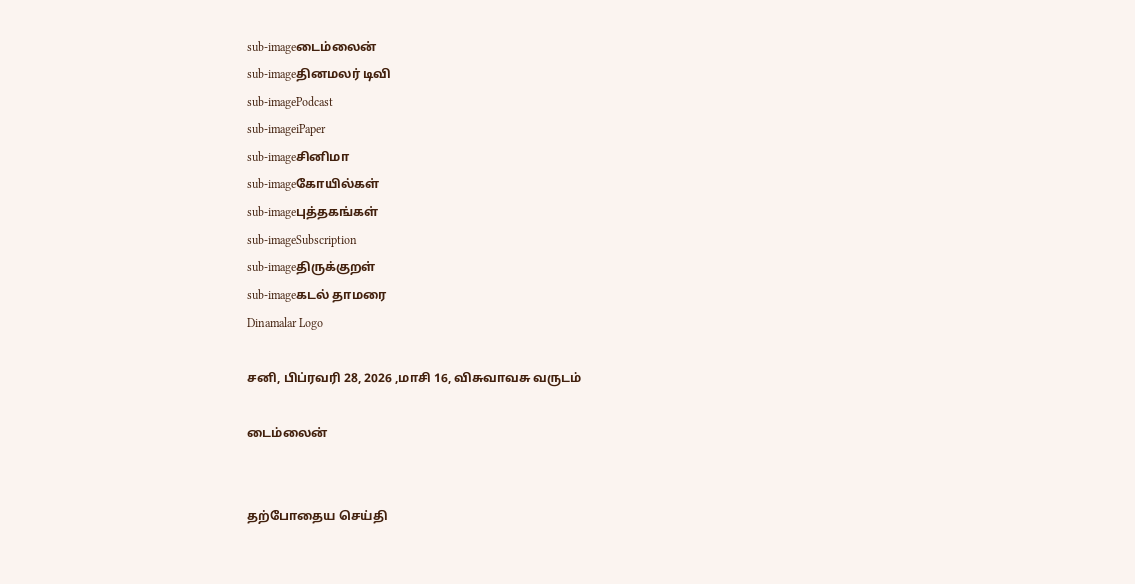sub-imageடைம்லைன்
sub-imageதினமலர் டிவி
sub-imagePodcast
sub-imageiPaper
sub-imageசினிமா
sub-imageகோயில்கள்
sub-imageபுத்தகங்கள்
sub-imageSubscription
sub-imageதிருக்குறள்
sub-imageகடல் தாமரை
Dinamalar Logo

சனி, பிப்ரவரி 28, 2026 ,மாசி 16, விசுவாவசு வருடம்

டைம்லைன்


தற்போதைய செய்தி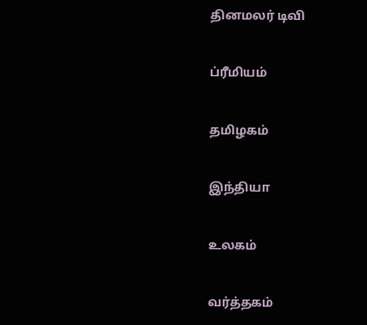தினமலர் டிவி


ப்ரீமியம்


தமிழகம்


இந்தியா


உலகம்


வர்த்தகம்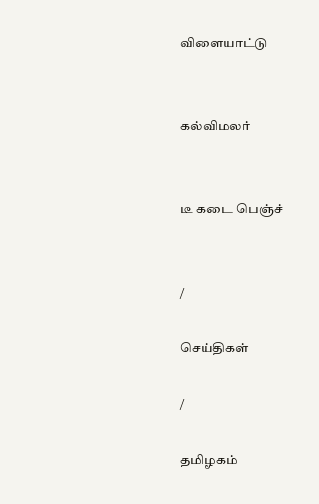விளையாட்டு


கல்விமலர்


டீ கடை பெஞ்ச்


/

செய்திகள்

/

தமிழகம்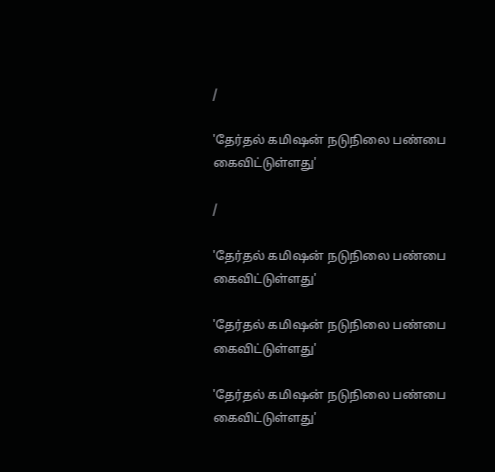/

'தேர்தல் கமிஷன் நடுநிலை பண்பை கைவிட்டுள்ளது'

/

'தேர்தல் கமிஷன் நடுநிலை பண்பை கைவிட்டுள்ளது'

'தேர்தல் கமிஷன் நடுநிலை பண்பை கைவிட்டுள்ளது'

'தேர்தல் கமிஷன் நடுநிலை பண்பை கைவிட்டுள்ளது'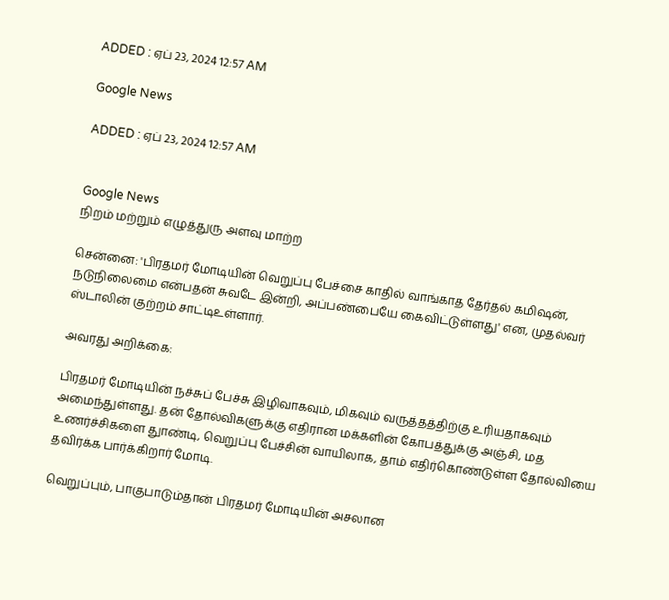ADDED : ஏப் 23, 2024 12:57 AM

Google News

ADDED : ஏப் 23, 2024 12:57 AM


Google News
நிறம் மற்றும் எழுத்துரு அளவு மாற்ற

சென்னை: 'பிரதமர் மோடியின் வெறுப்பு பேச்சை காதில் வாங்காத தேர்தல் கமிஷன், நடுநிலைமை என்பதன் சுவடே இன்றி, அப்பண்பையே கைவிட்டுள்ளது' என, முதல்வர் ஸ்டாலின் குற்றம் சாட்டிஉள்ளார்.

அவரது அறிக்கை:

பிரதமர் மோடியின் நச்சுப் பேச்சு இழிவாகவும், மிகவும் வருத்தத்திற்கு உரியதாகவும் அமைந்துள்ளது. தன் தோல்விகளுக்கு எதிரான மக்களின் கோபத்துக்கு அஞ்சி, மத உணர்ச்சிகளை துாண்டி, வெறுப்பு பேச்சின் வாயிலாக, தாம் எதிர்கொண்டுள்ள தோல்வியை தவிர்க்க பார்க்கிறார் மோடி.

வெறுப்பும், பாகுபாடும்தான் பிரதமர் மோடியின் அசலான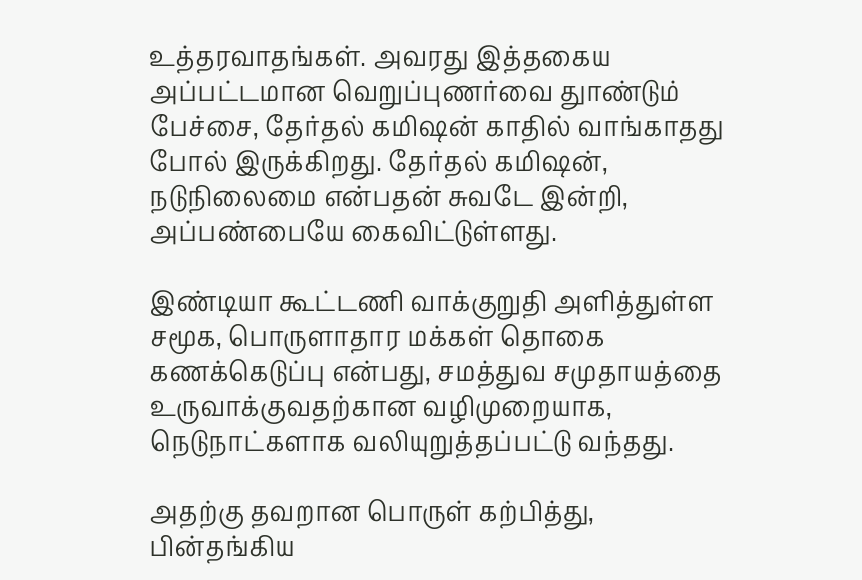உத்தரவாதங்கள். அவரது இத்தகைய அப்பட்டமான வெறுப்புணர்வை துாண்டும் பேச்சை, தேர்தல் கமிஷன் காதில் வாங்காதது போல் இருக்கிறது. தேர்தல் கமிஷன், நடுநிலைமை என்பதன் சுவடே இன்றி, அப்பண்பையே கைவிட்டுள்ளது.

இண்டியா கூட்டணி வாக்குறுதி அளித்துள்ள சமூக, பொருளாதார மக்கள் தொகை கணக்கெடுப்பு என்பது, சமத்துவ சமுதாயத்தை உருவாக்குவதற்கான வழிமுறையாக, நெடுநாட்களாக வலியுறுத்தப்பட்டு வந்தது.

அதற்கு தவறான பொருள் கற்பித்து, பின்தங்கிய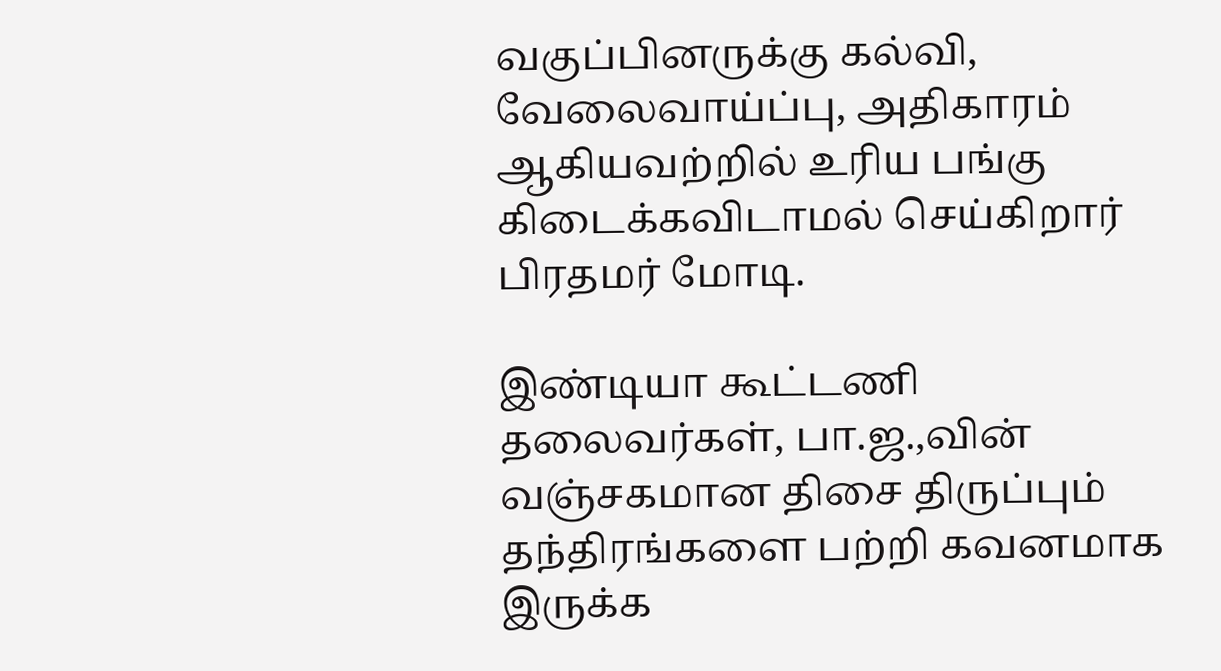வகுப்பினருக்கு கல்வி, வேலைவாய்ப்பு, அதிகாரம் ஆகியவற்றில் உரிய பங்கு கிடைக்கவிடாமல் செய்கிறார் பிரதமர் மோடி.

இண்டியா கூட்டணி தலைவர்கள், பா.ஜ.,வின் வஞ்சகமான திசை திருப்பும் தந்திரங்களை பற்றி கவனமாக இருக்க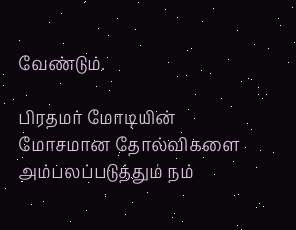வேண்டும்.

பிரதமர் மோடியின் மோசமான தோல்விகளை அம்பலப்படுத்தும் நம்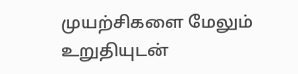முயற்சிகளை மேலும் உறுதியுடன்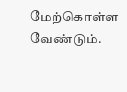மேற்கொள்ள வேண்டும்.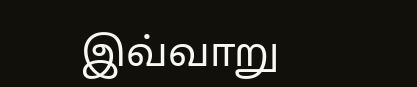இவ்வாறு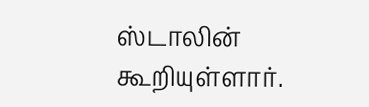ஸ்டாலின் கூறியுள்ளார்.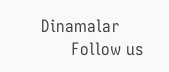Dinamalar
      Follow us